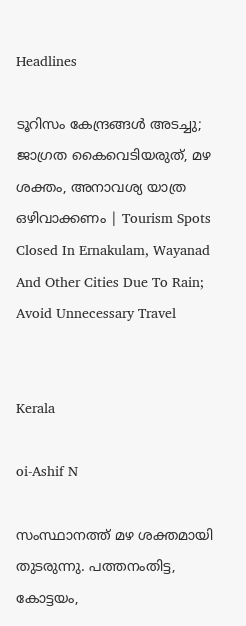Headlines

ടൂറിസം കേന്ദ്രങ്ങള്‍ അടച്ചു; ജാഗ്രത കൈവെടിയരുത്, മഴ ശക്തം, അനാവശ്യ യാത്ര ഒഴിവാക്കണം | Tourism Spots Closed In Ernakulam, Wayanad And Other Cities Due To Rain; Avoid Unnecessary Travel


Kerala

oi-Ashif N

സംസ്ഥാനത്ത് മഴ ശക്തമായി തുടരുന്നു. പത്തനംതിട്ട, കോട്ടയം,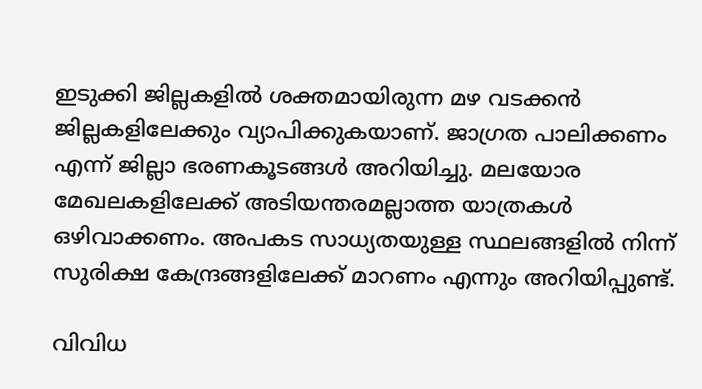ഇടുക്കി ജില്ലകളില്‍ ശക്തമായിരുന്ന മഴ വടക്കന്‍ ജില്ലകളിലേക്കും വ്യാപിക്കുകയാണ്. ജാഗ്രത പാലിക്കണം എന്ന് ജില്ലാ ഭരണകൂടങ്ങള്‍ അറിയിച്ചു. മലയോര മേഖലകളിലേക്ക് അടിയന്തരമല്ലാത്ത യാത്രകള്‍ ഒഴിവാക്കണം. അപകട സാധ്യതയുള്ള സ്ഥലങ്ങളില്‍ നിന്ന് സുരിക്ഷ കേന്ദ്രങ്ങളിലേക്ക് മാറണം എന്നും അറിയിപ്പുണ്ട്.

വിവിധ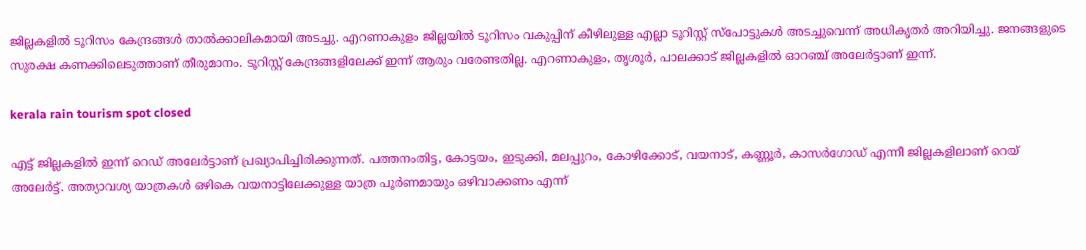ജില്ലകളില്‍ ടൂറിസം കേന്ദ്രങ്ങള്‍ താല്‍ക്കാലികമായി അടച്ചു. എറണാകുളം ജില്ലയില്‍ ടൂറിസം വകുപ്പിന് കീഴിലുള്ള എല്ലാ ടൂറിസ്റ്റ് സ്‌പോട്ടുകള്‍ അടച്ചുവെന്ന് അധികൃതര്‍ അറിയിച്ചു. ജനങ്ങളുടെ സുരക്ഷ കണക്കിലെടുത്താണ് തീരുമാനം. ടൂറിസ്റ്റ് കേന്ദ്രങ്ങളിലേക്ക് ഇന്ന് ആരും വരേണ്ടതില്ല. എറണാകുളം, തൃശൂര്‍, പാലക്കാട് ജില്ലകളില്‍ ഓറഞ്ച് അലേര്‍ട്ടാണ് ഇന്ന്.

kerala rain tourism spot closed

എട്ട് ജില്ലകളില്‍ ഇന്ന് റെഡ് അലേര്‍ട്ടാണ് പ്രഖ്യാപിച്ചിരിക്കുന്നത്. പത്തനംതിട്ട, കോട്ടയം, ഇടുക്കി, മലപ്പുറം, കോഴിക്കോട്, വയനാട്, കണ്ണൂര്‍, കാസര്‍ഗോഡ് എന്നീ ജില്ലകളിലാണ് റെയ് അലേര്‍ട്ട്. അത്യാവശ്യ യാത്രകള്‍ ഒഴികെ വയനാട്ടിലേക്കുള്ള യാത്ര പൂര്‍ണമായും ഒഴിവാക്കണം എന്ന്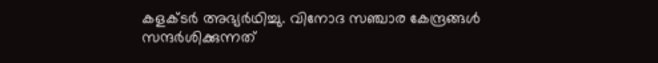കളക്ടര്‍ അഭ്യര്‍ഥിച്ചു. വിനോദ സഞ്ചാര കേന്ദ്രങ്ങള്‍ സന്ദര്‍ശിക്കുന്നത്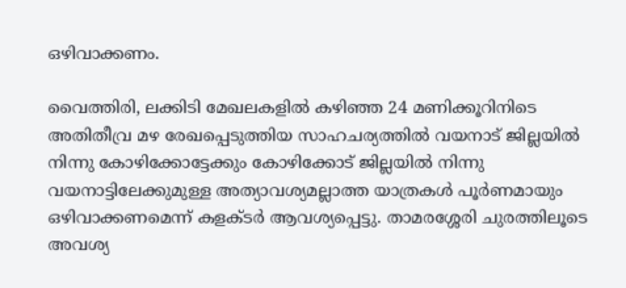ഒഴിവാക്കണം.

വൈത്തിരി, ലക്കിടി മേഖലകളില്‍ കഴിഞ്ഞ 24 മണിക്കൂറിനിടെ അതിതീവ്ര മഴ രേഖപ്പെടുത്തിയ സാഹചര്യത്തില്‍ വയനാട് ജില്ലയില്‍ നിന്നു കോഴിക്കോട്ടേക്കും കോഴിക്കോട് ജില്ലയില്‍ നിന്നു വയനാട്ടിലേക്കുമുള്ള അത്യാവശ്യമല്ലാത്ത യാത്രകള്‍ പൂര്‍ണമായും ഒഴിവാക്കണമെന്ന് കളക്ടര്‍ ആവശ്യപ്പെട്ടു. താമരശ്ശേരി ചുരത്തിലൂടെ അവശ്യ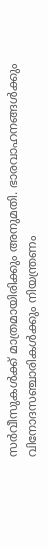സര്‍വീസുകള്‍ക്ക് മാത്രമായിരിക്കും അനുമതി. ഭാരവാഹനങ്ങള്‍ക്കും വിനോദസഞ്ചാരികള്‍ക്കും നിയന്ത്രണം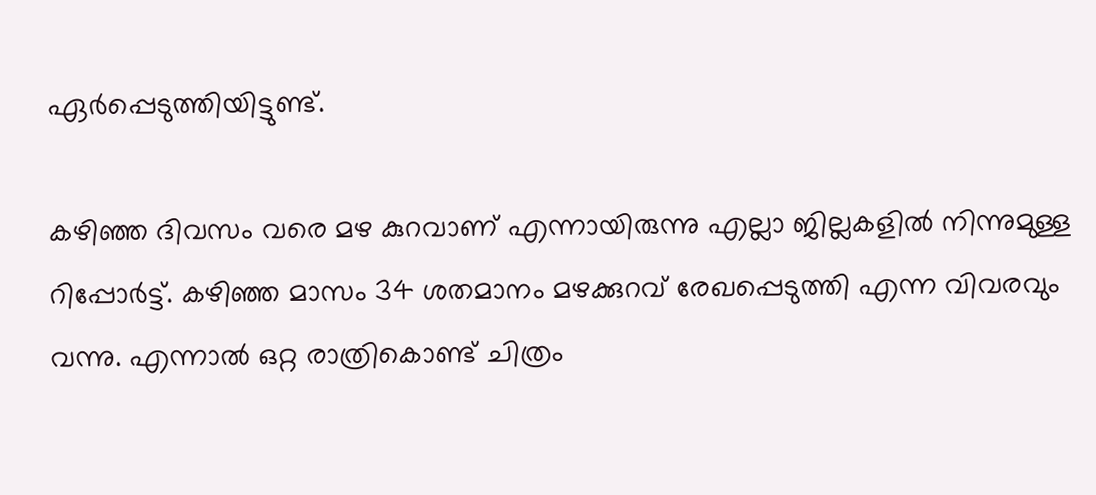ഏര്‍പ്പെടുത്തിയിട്ടുണ്ട്.

കഴിഞ്ഞ ദിവസം വരെ മഴ കുറവാണ് എന്നായിരുന്നു എല്ലാ ജില്ലകളില്‍ നിന്നുമുള്ള റിപ്പോര്‍ട്ട്. കഴിഞ്ഞ മാസം 34 ശതമാനം മഴക്കുറവ് രേഖപ്പെടുത്തി എന്ന വിവരവും വന്നു. എന്നാല്‍ ഒറ്റ രാത്രികൊണ്ട് ചിത്രം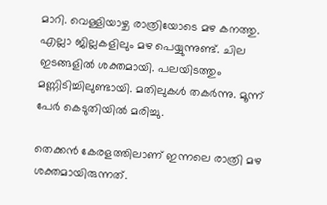മാറി. വെള്ളിയാഴ്ച രാത്രിയോടെ മഴ കനത്തു. എല്ലാ ജില്ലകളിലും മഴ പെയ്യുന്നുണ്ട്. ചില ഇടങ്ങളില്‍ ശക്തമായി. പലയിടത്തും മണ്ണിടിച്ചിലുണ്ടായി. മതിലുകള്‍ തകര്‍ന്നു. മൂന്ന് പേര്‍ കെടുതിയില്‍ മരിച്ചു.

തെക്കന്‍ കേരളത്തിലാണ് ഇന്നലെ രാത്രി മഴ ശക്തമായിരുന്നത്.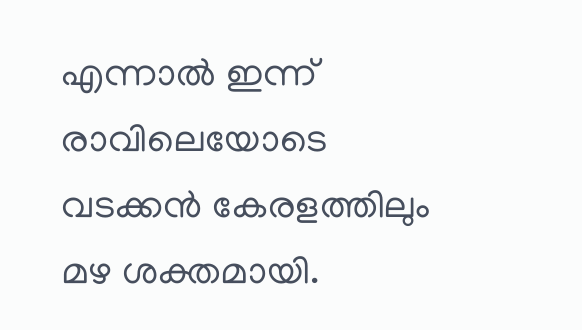എന്നാല്‍ ഇന്ന് രാവിലെയോടെ വടക്കന്‍ കേരളത്തിലും മഴ ശക്തമായി.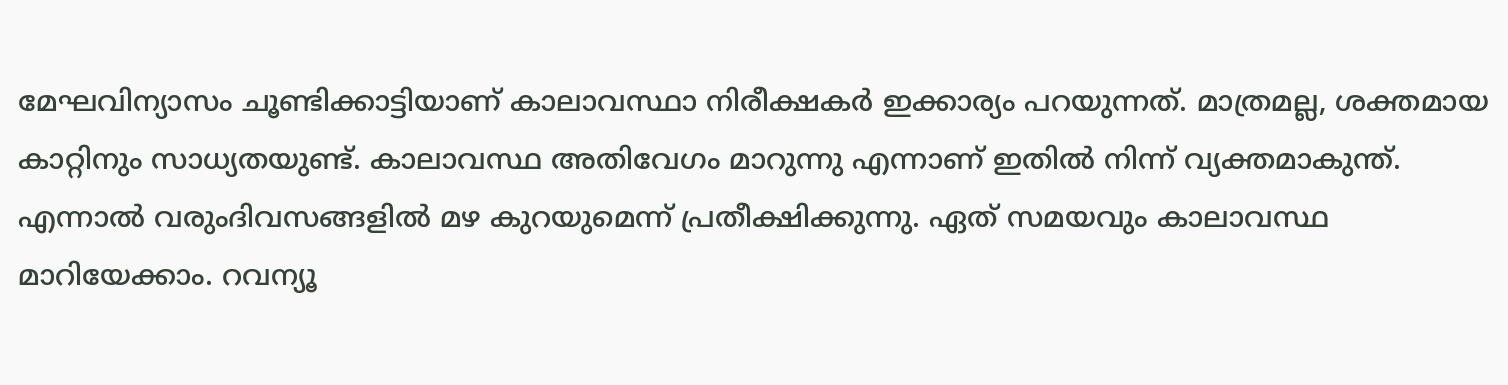മേഘവിന്യാസം ചൂണ്ടിക്കാട്ടിയാണ് കാലാവസ്ഥാ നിരീക്ഷകര്‍ ഇക്കാര്യം പറയുന്നത്. മാത്രമല്ല, ശക്തമായ കാറ്റിനും സാധ്യതയുണ്ട്. കാലാവസ്ഥ അതിവേഗം മാറുന്നു എന്നാണ് ഇതില്‍ നിന്ന് വ്യക്തമാകുന്ത്. എന്നാല്‍ വരുംദിവസങ്ങളില്‍ മഴ കുറയുമെന്ന് പ്രതീക്ഷിക്കുന്നു. ഏത് സമയവും കാലാവസ്ഥ മാറിയേക്കാം. റവന്യൂ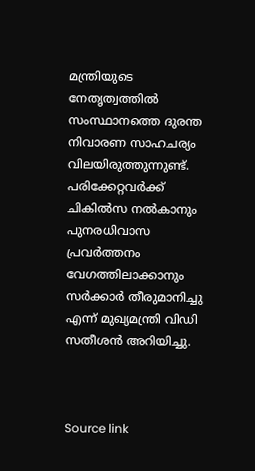മന്ത്രിയുടെ നേതൃത്വത്തില്‍ സംസ്ഥാനത്തെ ദുരന്ത നിവാരണ സാഹചര്യം വിലയിരുത്തുന്നുണ്ട്. പരിക്കേറ്റവര്‍ക്ക് ചികില്‍സ നല്‍കാനും പുനരധിവാസ പ്രവര്‍ത്തനം വേഗത്തിലാക്കാനും സര്‍ക്കാര്‍ തീരുമാനിച്ചു എന്ന് മുഖ്യമന്ത്രി വിഡി സതീശന്‍ അറിയിച്ചു.



Source link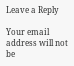Leave a Reply

Your email address will not be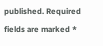published. Required fields are marked *